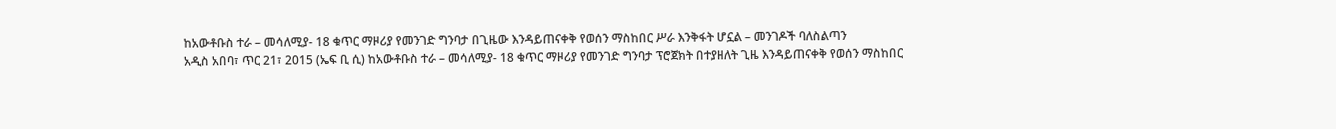ከአውቶቡስ ተራ – መሳለሚያ- 18 ቁጥር ማዞሪያ የመንገድ ግንባታ በጊዜው እንዳይጠናቀቅ የወሰን ማስከበር ሥራ እንቅፋት ሆኗል – መንገዶች ባለስልጣን
አዲስ አበባ፣ ጥር 21፣ 2015 (ኤፍ ቢ ሲ) ከአውቶቡስ ተራ – መሳለሚያ- 18 ቁጥር ማዞሪያ የመንገድ ግንባታ ፕሮጀክት በተያዘለት ጊዜ እንዳይጠናቀቅ የወሰን ማስከበር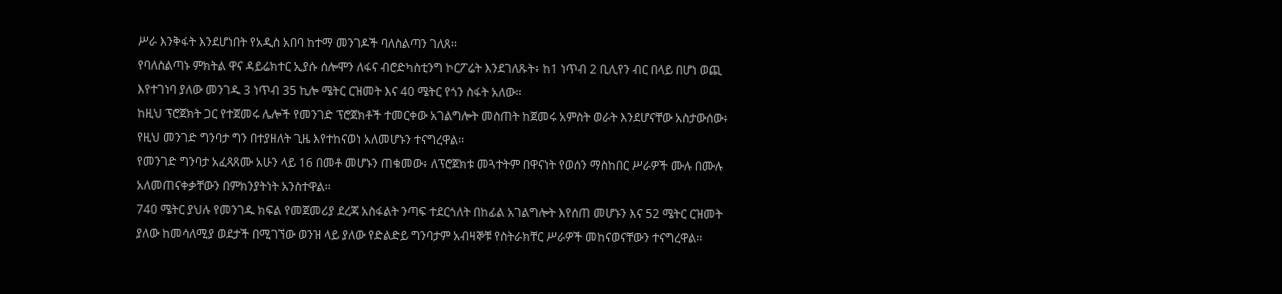ሥራ እንቅፋት እንደሆነበት የአዲስ አበባ ከተማ መንገዶች ባለስልጣን ገለጸ፡፡
የባለስልጣኑ ምክትል ዋና ዳይሬክተር ኢያሱ ሰሎሞን ለፋና ብሮድካስቲንግ ኮርፖሬት እንደገለጹት፥ ከ1 ነጥብ 2 ቢሊየን ብር በላይ በሆነ ወጪ እየተገነባ ያለው መንገዱ 3 ነጥብ 35 ኪሎ ሜትር ርዝመት እና 40 ሜትር የጎን ስፋት አለው።
ከዚህ ፕሮጀክት ጋር የተጀመሩ ሌሎች የመንገድ ፕሮጀክቶች ተመርቀው አገልግሎት መስጠት ከጀመሩ አምስት ወራት እንደሆናቸው አስታውሰው፥ የዚህ መንገድ ግንባታ ግን በተያዘለት ጊዜ እየተከናወነ አለመሆኑን ተናግረዋል፡፡
የመንገድ ግንባታ አፈጻጸሙ አሁን ላይ 16 በመቶ መሆኑን ጠቁመው፥ ለፕሮጀክቱ መጓተትም በዋናነት የወሰን ማስከበር ሥራዎች ሙሉ በሙሉ አለመጠናቀቃቸውን በምክንያትነት አንስተዋል፡፡
740 ሜትር ያህሉ የመንገዱ ክፍል የመጀመሪያ ደረጃ አስፋልት ንጣፍ ተደርጎለት በከፊል አገልግሎት እየሰጠ መሆኑን እና 52 ሜትር ርዝመት ያለው ከመሳለሚያ ወደታች በሚገኘው ወንዝ ላይ ያለው የድልድይ ግንባታም አብዛኞቹ የስትራክቸር ሥራዎች መከናወናቸውን ተናግረዋል፡፡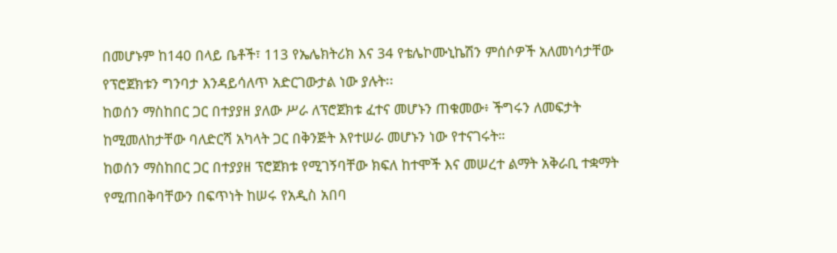በመሆኑም ከ140 በላይ ቤቶች፣ 113 የኤሌክትሪክ እና 34 የቴሌኮሙኒኬሽን ምሰሶዎች አለመነሳታቸው የፕሮጀክቱን ግንባታ እንዳይሳለጥ አድርገውታል ነው ያሉት፡፡
ከወሰን ማስከበር ጋር በተያያዘ ያለው ሥራ ለፕሮጀክቱ ፈተና መሆኑን ጠቁመው፥ ችግሩን ለመፍታት ከሚመለከታቸው ባለድርሻ አካላት ጋር በቅንጅት እየተሠራ መሆኑን ነው የተናገሩት።
ከወሰን ማስከበር ጋር በተያያዘ ፕሮጀክቱ የሚገኝባቸው ክፍለ ከተሞች እና መሠረተ ልማት አቅራቢ ተቋማት የሚጠበቅባቸውን በፍጥነት ከሠሩ የአዲስ አበባ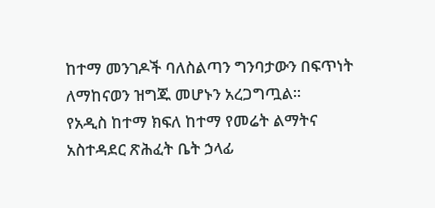ከተማ መንገዶች ባለስልጣን ግንባታውን በፍጥነት ለማከናወን ዝግጁ መሆኑን አረጋግጧል፡፡
የአዲስ ከተማ ክፍለ ከተማ የመሬት ልማትና አስተዳደር ጽሕፈት ቤት ኃላፊ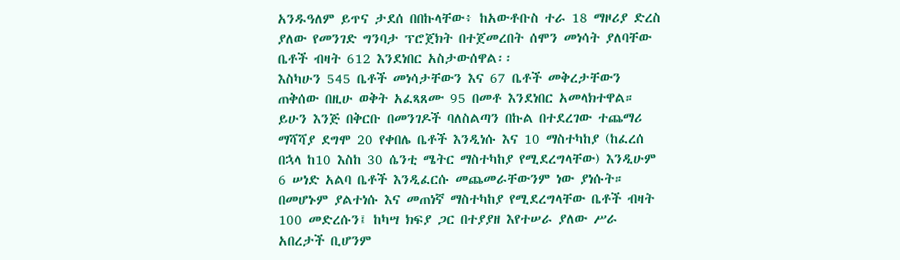አንዱዓለም ይጥና ታደሰ በበኩላቸው፥ ከአውቶቡስ ተራ 18 ማዞሪያ ድረስ ያለው የመንገድ ግንባታ ፕሮጀክት በተጀመረበት ሰሞን መነሳት ያለባቸው ቤቶች ብዛት 612 እንደነበር አስታውሰዋል፡፡
እስካሁን 545 ቤቶች መነሳታቸውን እና 67 ቤቶች መቅረታቸውን ጠቅሰው በዚሁ ወቅት አፈጻጸሙ 95 በመቶ እንደነበር አመላክተዋል።
ይሁን እንጅ በቅርቡ በመንገዶች ባለስልጣን በኩል በተደረገው ተጨማሪ ማሻሻያ ደግሞ 20 የቀበሌ ቤቶች እንዲነሱ እና 10 ማስተካከያ (ከፈረሰ በኋላ ከ10 እስከ 30 ሴንቲ ሜትር ማስተካከያ የሚደረግላቸው) እንዲሁም 6 ሠነድ አልባ ቤቶች እንዲፈርሱ መጨመራቸውንም ነው ያነሱት።
በመሆኑም ያልተነሱ እና መጠነኛ ማስተካከያ የሚደረግላቸው ቤቶች ብዛት 100 መድረሱን፤ ከካሣ ክፍያ ጋር በተያያዘ እየተሠራ ያለው ሥራ አበረታች ቢሆንም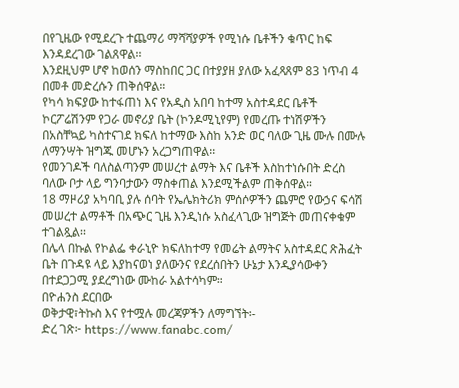በየጊዜው የሚደረጉ ተጨማሪ ማሻሻያዎች የሚነሱ ቤቶችን ቁጥር ከፍ እንዳደረገው ገልጸዋል፡፡
እንደዚህም ሆኖ ከወሰን ማስከበር ጋር በተያያዘ ያለው አፈጻጸም 83 ነጥብ 4 በመቶ መድረሱን ጠቅሰዋል።
የካሳ ክፍያው ከተፋጠነ እና የአዲስ አበባ ከተማ አስተዳደር ቤቶች ኮርፖሬሽንም የጋራ መኖሪያ ቤት (ኮንዶሚኒየም) የመረጡ ተነሽዎችን በአስቸኳይ ካስተናገደ ክፍለ ከተማው እስከ አንድ ወር ባለው ጊዜ ሙሉ በሙሉ ለማንሣት ዝግጁ መሆኑን አረጋግጠዋል፡፡
የመንገዶች ባለስልጣንም መሠረተ ልማት እና ቤቶች እስከተነሱበት ድረስ ባለው ቦታ ላይ ግንባታውን ማስቀጠል እንደሚችልም ጠቅሰዋል።
18 ማዞሪያ አካባቢ ያሉ ሰባት የኤሌክትሪክ ምሰሶዎችን ጨምሮ የውኃና ፍሳሽ መሠረተ ልማቶች በአጭር ጊዜ እንዲነሱ አስፈላጊው ዝግጅት መጠናቀቁም ተገልጿል፡፡
በሌላ በኩል የኮልፌ ቀራኒዮ ክፍለከተማ የመሬት ልማትና አስተዳደር ጽሕፈት ቤት በጉዳዩ ላይ እያከናወነ ያለውንና የደረሰበትን ሁኔታ እንዲያሳውቀን በተደጋጋሚ ያደረግነው ሙከራ አልተሳካም።
በዮሐንስ ደርበው
ወቅታዊ፣ትኩስ እና የተሟሉ መረጃዎችን ለማግኘት፡-
ድረ ገጽ፦ https://www.fanabc.com/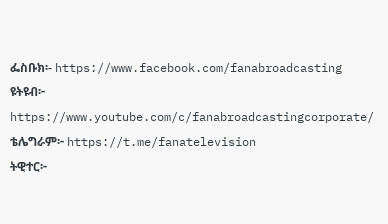ፌስቡክ፡- https://www.facebook.com/fanabroadcasting
ዩትዩብ፦ https://www.youtube.com/c/fanabroadcastingcorporate/
ቴሌግራም፦ https://t.me/fanatelevision
ትዊተር፦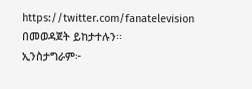https://twitter.com/fanatelevision በመወዳጀት ይከታተሉን፡፡
ኢንስታግራም፦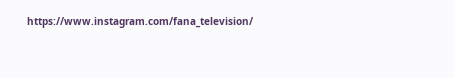https://www.instagram.com/fana_television/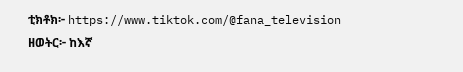ቲክቶክ፦ https://www.tiktok.com/@fana_television
ዘወትር፦ ከእኛ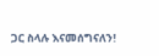ጋር ስላሉ እናመሰግናለን!